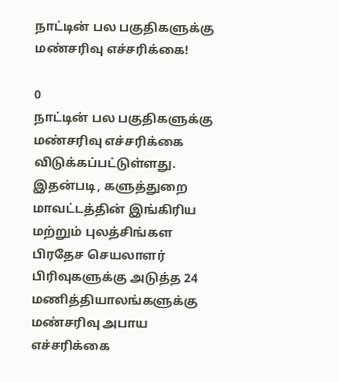நாட்டின் பல பகுதிகளுக்கு மண்சரிவு எச்சரிக்கை!

0
நாட்டின் பல பகுதிகளுக்கு மண்சரிவு எச்சரிக்கை விடுக்கப்பட்டுள்ளது. இதன்படி, களுத்துறை மாவட்டத்தின் இங்கிரிய மற்றும் புலத்சிங்கள பிரதேச செயலாளர் பிரிவுகளுக்கு அடுத்த 24 மணித்தியாலங்களுக்கு மண்சரிவு அபாய எச்சரிக்கை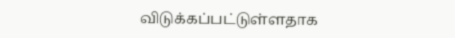விடுக்கப்பட்டுள்ளதாக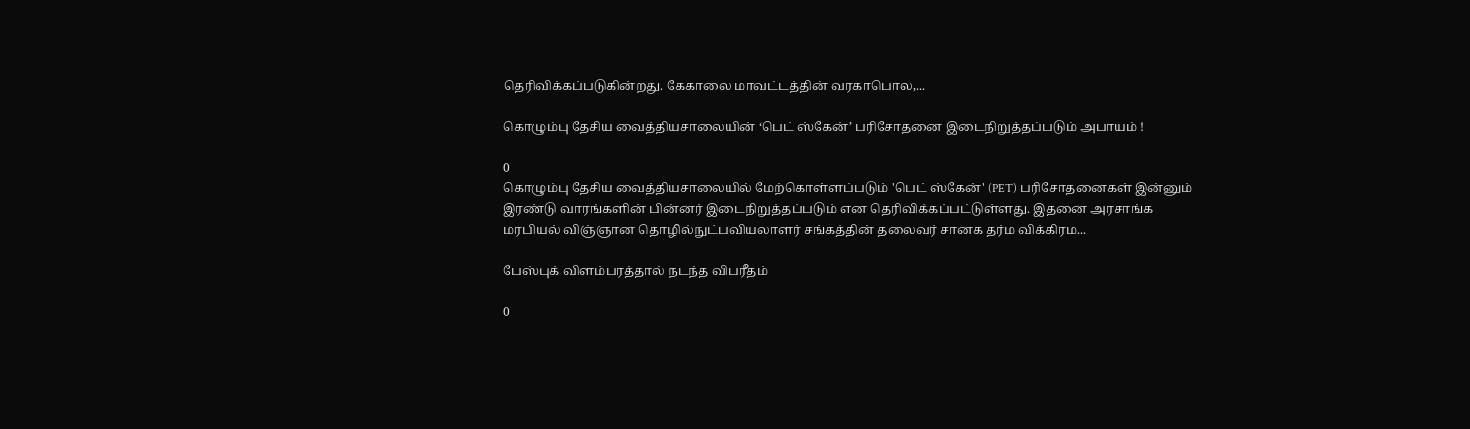தெரிவிக்கப்படுகின்றது. கேகாலை மாவட்டத்தின் வரகாபொல,...

கொழும்பு தேசிய வைத்தியசாலையின் ‘பெட் ஸ்கேன்’ பரிசோதனை இடைநிறுத்தப்படும் அபாயம் !

0
கொழும்பு தேசிய வைத்தியசாலையில் மேற்கொள்ளப்படும் 'பெட் ஸ்கேன்' (PET) பரிசோதனைகள் இன்னும் இரண்டு வாரங்களின் பின்னர் இடைநிறுத்தப்படும் என தெரிவிக்கப்பட்டுள்ளது. இதனை அரசாங்க மரபியல் விஞ்ஞான தொழில்நுட்பவியலாளர் சங்கத்தின் தலைவர் சானக தர்ம விக்கிரம...

பேஸ்புக் விளம்பரத்தால் நடந்த விபரீதம்

0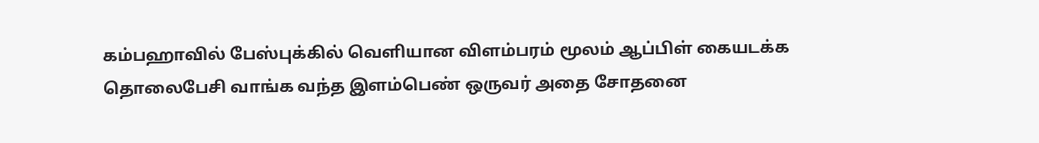கம்பஹாவில் பேஸ்புக்கில் வெளியான விளம்பரம் மூலம் ஆப்பிள் கையடக்க தொலைபேசி வாங்க வந்த இளம்பெண் ஒருவர் அதை சோதனை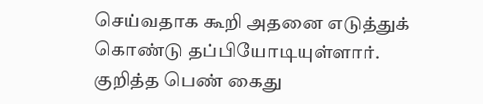செய்வதாக கூறி அதனை எடுத்துக் கொண்டு தப்பியோடியுள்ளார்.  குறித்த பெண் கைது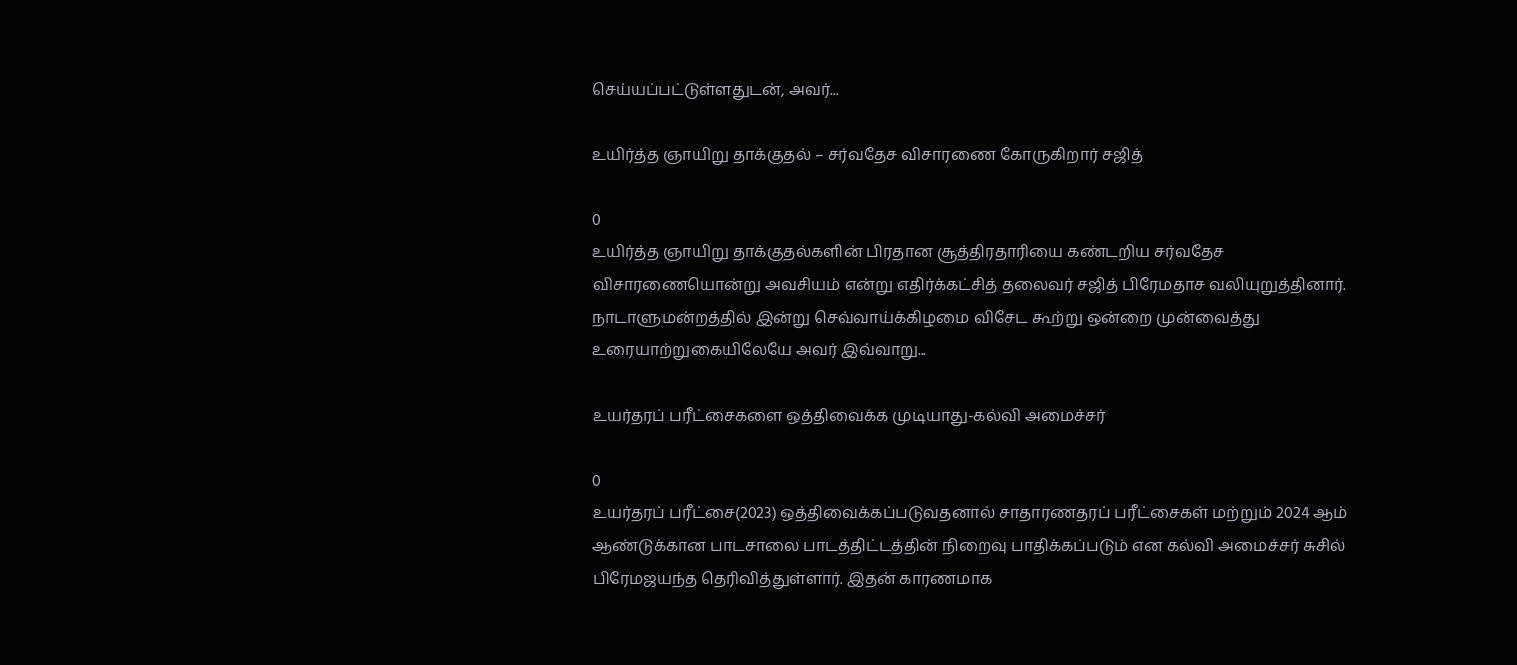செய்யப்பட்டுள்ளதுடன், அவர்...

உயிர்த்த ஞாயிறு தாக்குதல் – சர்வதேச விசாரணை கோருகிறார் சஜித்

0
உயிர்த்த ஞாயிறு தாக்குதல்களின் பிரதான சூத்திரதாரியை கண்டறிய சர்வதேச விசாரணையொன்று அவசியம் என்று எதிர்க்கட்சித் தலைவர் சஜித் பிரேமதாச வலியுறுத்தினார். நாடாளுமன்றத்தில் இன்று செவ்வாய்க்கிழமை விசேட கூற்று ஒன்றை முன்வைத்து உரையாற்றுகையிலேயே அவர் இவ்வாறு...

உயர்தரப் பரீட்சைகளை ஒத்திவைக்க முடியாது-கல்வி அமைச்சர்

0
உயர்தரப் பரீட்சை(2023) ஒத்திவைக்கப்படுவதனால் சாதாரணதரப் பரீட்சைகள் மற்றும் 2024 ஆம் ஆண்டுக்கான பாடசாலை பாடத்திட்டத்தின் நிறைவு பாதிக்கப்படும் என கல்வி அமைச்சர் சுசில் பிரேமஜயந்த தெரிவித்துள்ளார். இதன் காரணமாக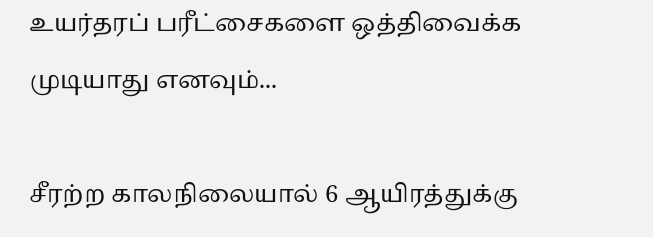உயர்தரப் பரீட்சைகளை ஒத்திவைக்க முடியாது எனவும்...

சீரற்ற காலநிலையால் 6 ஆயிரத்துக்கு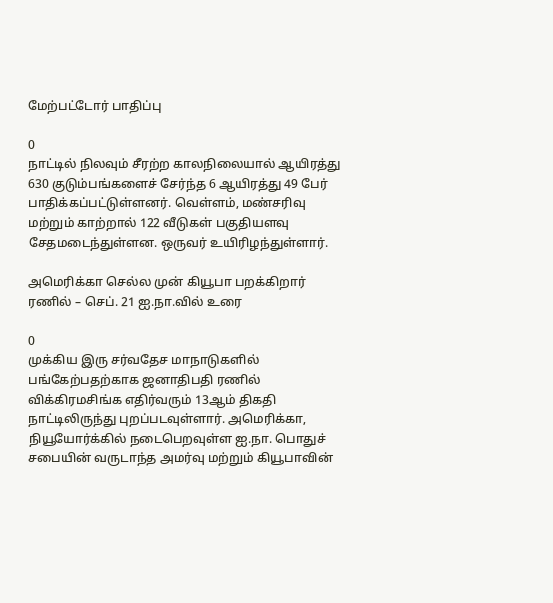மேற்பட்டோர் பாதிப்பு

0
நாட்டில் நிலவும் சீரற்ற காலநிலையால் ஆயிரத்து 630 குடும்பங்களைச் சேர்ந்த 6 ஆயிரத்து 49 பேர் பாதிக்கப்பட்டுள்ளனர். வெள்ளம், மண்சரிவு மற்றும் காற்றால் 122 வீடுகள் பகுதியளவு சேதமடைந்துள்ளன. ஒருவர் உயிரிழந்துள்ளார்.

அமெரிக்கா செல்ல முன் கியூபா பறக்கிறார் ரணில் – செப். 21 ஐ.நா.வில் உரை

0
முக்கிய இரு சர்வதேச மாநாடுகளில் பங்கேற்பதற்காக ஜனாதிபதி ரணில் விக்கிரமசிங்க எதிர்வரும் 13ஆம் திகதி நாட்டிலிருந்து புறப்படவுள்ளார். அமெரிக்கா, நியூயோர்க்கில் நடைபெறவுள்ள ஐ.நா. பொதுச் சபையின் வருடாந்த அமர்வு மற்றும் கியூபாவின்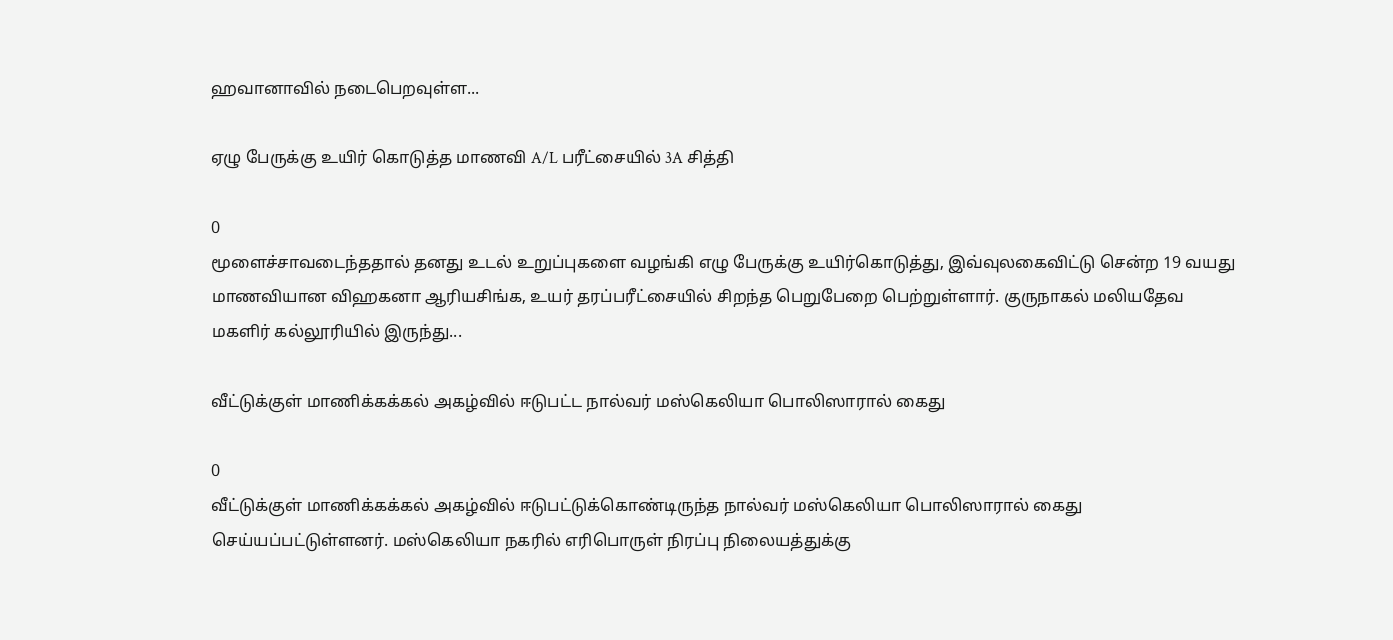ஹவானாவில் நடைபெறவுள்ள...

ஏழு பேருக்கு உயிர் கொடுத்த மாணவி A/L பரீட்சையில் 3A சித்தி

0
மூளைச்சாவடைந்ததால் தனது உடல் உறுப்புகளை வழங்கி எழு பேருக்கு உயிர்கொடுத்து, இவ்வுலகைவிட்டு சென்ற 19 வயது மாணவியான விஹகனா ஆரியசிங்க, உயர் தரப்பரீட்சையில் சிறந்த பெறுபேறை பெற்றுள்ளார். குருநாகல் மலியதேவ மகளிர் கல்லூரியில் இருந்து...

வீட்டுக்குள் மாணிக்கக்கல் அகழ்வில் ஈடுபட்ட நால்வர் மஸ்கெலியா பொலிஸாரால் கைது

0
வீட்டுக்குள் மாணிக்கக்கல் அகழ்வில் ஈடுபட்டுக்கொண்டிருந்த நால்வர் மஸ்கெலியா பொலிஸாரால் கைது செய்யப்பட்டுள்ளனர். மஸ்கெலியா நகரில் எரிபொருள் நிரப்பு நிலையத்துக்கு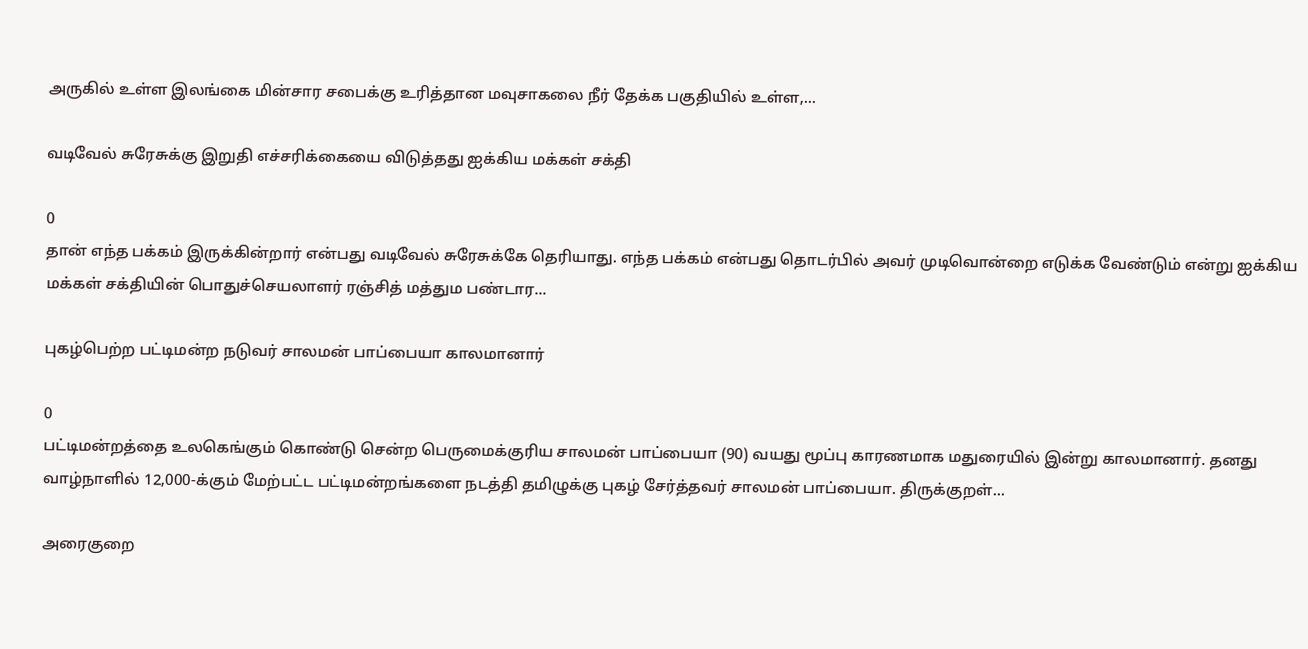அருகில் உள்ள இலங்கை மின்சார சபைக்கு உரித்தான மவுசாகலை நீர் தேக்க பகுதியில் உள்ள,...

வடிவேல் சுரேசுக்கு இறுதி எச்சரிக்கையை விடுத்தது ஐக்கிய மக்கள் சக்தி

0
தான் எந்த பக்கம் இருக்கின்றார் என்பது வடிவேல் சுரேசுக்கே தெரியாது. எந்த பக்கம் என்பது தொடர்பில் அவர் முடிவொன்றை எடுக்க வேண்டும் என்று ஐக்கிய மக்கள் சக்தியின் பொதுச்செயலாளர் ரஞ்சித் மத்தும பண்டார...

புகழ்பெற்ற பட்டிமன்ற நடுவர் சாலமன் பாப்பையா காலமானார்

0
பட்டிமன்றத்தை உலகெங்கும் கொண்டு சென்ற பெருமைக்குரிய சாலமன் பாப்பையா (90) வயது மூப்பு காரணமாக மதுரையில் இன்று காலமானார். தனது வாழ்நாளில் 12,000-க்கும் மேற்பட்ட பட்டிமன்றங்களை நடத்தி தமிழுக்கு புகழ் சேர்த்தவர் சாலமன் பாப்பையா. திருக்குறள்...

அரைகுறை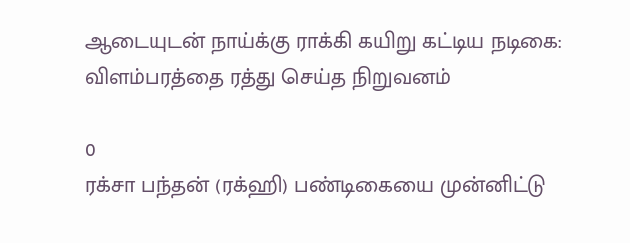ஆடையுடன் நாய்க்கு ராக்கி கயிறு கட்டிய நடிகை: விளம்பரத்தை ரத்து செய்த நிறுவனம்

0
ரக்சா பந்தன் (ரக்ஹி) பண்டிகையை முன்னிட்டு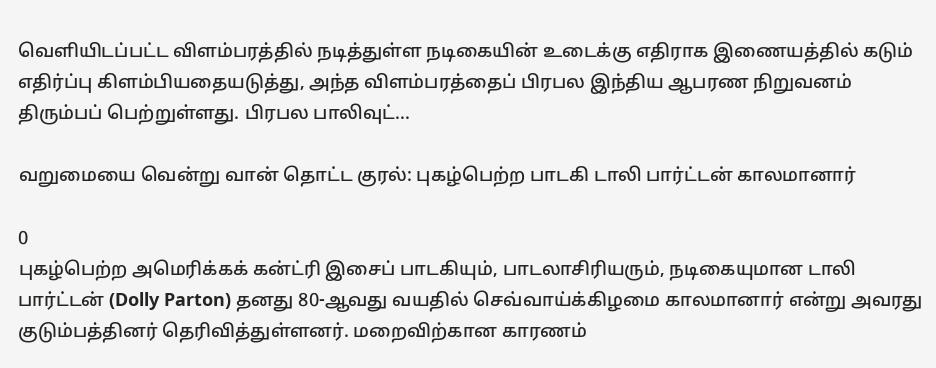வெளியிடப்பட்ட விளம்பரத்தில் நடித்துள்ள நடிகையின் உடைக்கு எதிராக இணையத்தில் கடும் எதிர்ப்பு கிளம்பியதையடுத்து, அந்த விளம்பரத்தைப் பிரபல இந்திய ஆபரண நிறுவனம் திரும்பப் பெற்றுள்ளது. பிரபல பாலிவுட்...

வறுமையை வென்று வான் தொட்ட குரல்: புகழ்பெற்ற பாடகி டாலி பார்ட்டன் காலமானார்

0
புகழ்பெற்ற அமெரிக்கக் கன்ட்ரி இசைப் பாடகியும், பாடலாசிரியரும், நடிகையுமான டாலி பார்ட்டன் (Dolly Parton) தனது 80-ஆவது வயதில் செவ்வாய்க்கிழமை காலமானார் என்று அவரது குடும்பத்தினர் தெரிவித்துள்ளனர். மறைவிற்கான காரணம்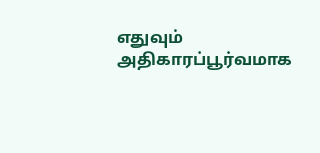எதுவும் அதிகாரப்பூர்வமாக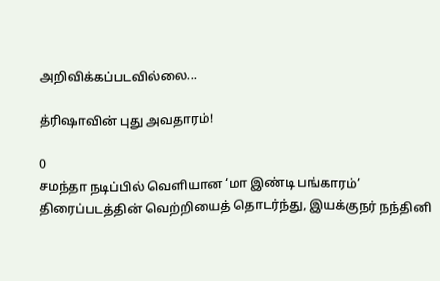அறிவிக்கப்படவில்லை...

த்ரிஷாவின் புது அவதாரம்!

0
சமந்தா நடிப்பில் வெளியான ‘மா இண்டி பங்காரம்’ திரைப்படத்தின் வெற்றியைத் தொடர்ந்து, இயக்குநர் நந்தினி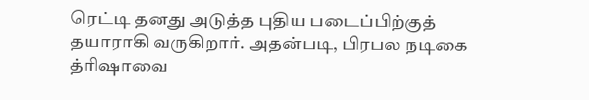ரெட்டி தனது அடுத்த புதிய படைப்பிற்குத் தயாராகி வருகிறார். அதன்படி, பிரபல நடிகை த்ரிஷாவை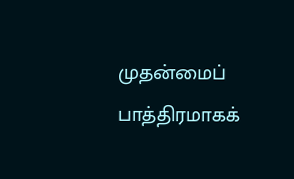முதன்மைப் பாத்திரமாகக்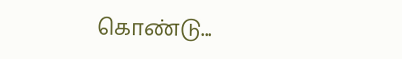கொண்டு...